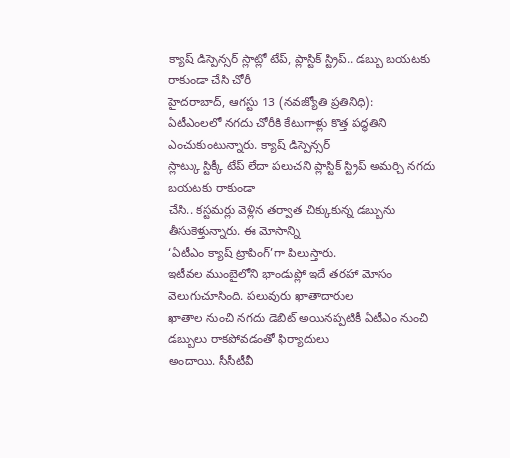క్యాష్ డిస్పెన్సర్ స్లాట్లో టేప్, ప్లాస్టిక్ స్ట్రిప్.. డబ్బు బయటకు రాకుండా చేసి చోరీ
హైదరాబాద్, ఆగస్టు 13 (నవజ్యోతి ప్రతినిధి):
ఏటీఎంలలో నగదు చోరీకి కేటుగాళ్లు కొత్త పద్ధతిని ఎంచుకుంటున్నారు. క్యాష్ డిస్పెన్సర్
స్లాట్కు స్టిక్కీ టేప్ లేదా పలుచని ప్లాస్టిక్ స్ట్రిప్ అమర్చి నగదు బయటకు రాకుండా
చేసి.. కస్టమర్లు వెళ్లిన తర్వాత చిక్కుకున్న డబ్బును తీసుకెళ్తున్నారు. ఈ మోసాన్ని
‘ఏటీఎం క్యాష్ ట్రాపింగ్’గా పిలుస్తారు.
ఇటీవల ముంబైలోని భాండుప్లో ఇదే తరహా మోసం వెలుగుచూసింది. పలువురు ఖాతాదారుల
ఖాతాల నుంచి నగదు డెబిట్ అయినప్పటికీ ఏటీఎం నుంచి డబ్బులు రాకపోవడంతో ఫిర్యాదులు
అందాయి. సీసీటీవీ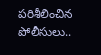పరిశీలించిన పోలీసులు..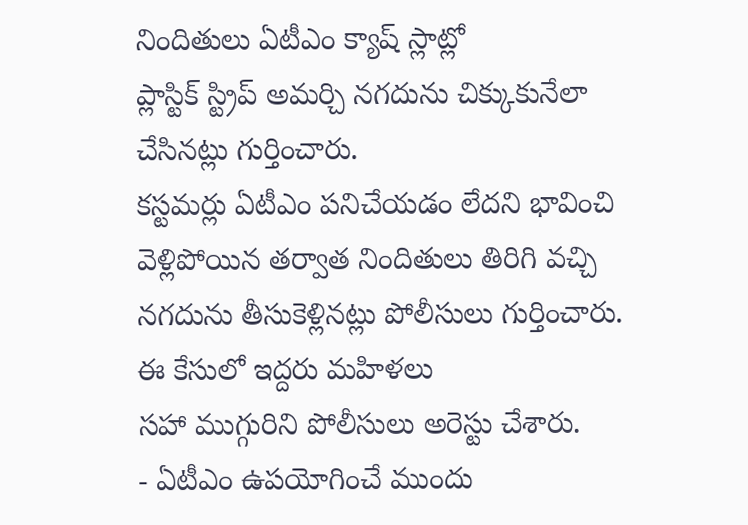నిందితులు ఏటీఎం క్యాష్ స్లాట్లో
ప్లాస్టిక్ స్ట్రిప్ అమర్చి నగదును చిక్కుకునేలా చేసినట్లు గుర్తించారు.
కస్టమర్లు ఏటీఎం పనిచేయడం లేదని భావించి వెళ్లిపోయిన తర్వాత నిందితులు తిరిగి వచ్చి
నగదును తీసుకెళ్లినట్లు పోలీసులు గుర్తించారు. ఈ కేసులో ఇద్దరు మహిళలు
సహా ముగ్గురిని పోలీసులు అరెస్టు చేశారు.
- ఏటీఎం ఉపయోగించే ముందు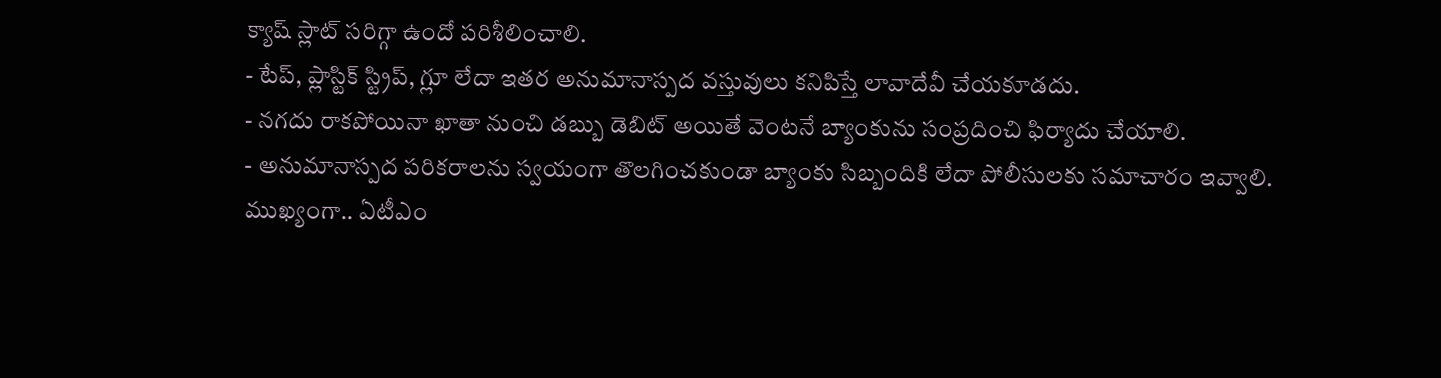క్యాష్ స్లాట్ సరిగ్గా ఉందో పరిశీలించాలి.
- టేప్, ప్లాస్టిక్ స్ట్రిప్, గ్లూ లేదా ఇతర అనుమానాస్పద వస్తువులు కనిపిస్తే లావాదేవీ చేయకూడదు.
- నగదు రాకపోయినా ఖాతా నుంచి డబ్బు డెబిట్ అయితే వెంటనే బ్యాంకును సంప్రదించి ఫిర్యాదు చేయాలి.
- అనుమానాస్పద పరికరాలను స్వయంగా తొలగించకుండా బ్యాంకు సిబ్బందికి లేదా పోలీసులకు సమాచారం ఇవ్వాలి.
ముఖ్యంగా.. ఏటీఎం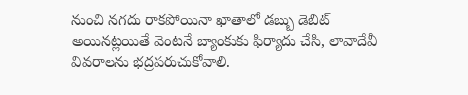నుంచి నగదు రాకపోయినా ఖాతాలో డబ్బు డెబిట్
అయినట్లయితే వెంటనే బ్యాంకుకు ఫిర్యాదు చేసి, లావాదేవీ వివరాలను భద్రపరుచుకోవాలి.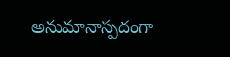అనుమానాస్పదంగా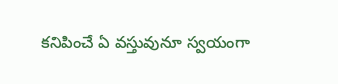కనిపించే ఏ వస్తువునూ స్వయంగా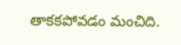తాకకపోవడం మంచిది.